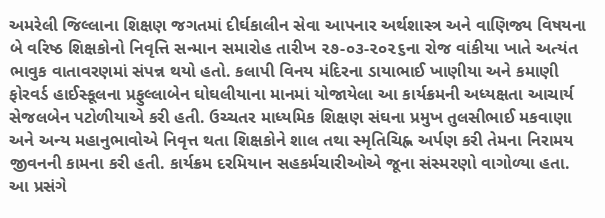અમરેલી જિલ્લાના શિક્ષણ જગતમાં દીર્ઘકાલીન સેવા આપનાર અર્થશાસ્ત્ર અને વાણિજ્ય વિષયના બે વરિષ્ઠ શિક્ષકોનો નિવૃત્તિ સન્માન સમારોહ તારીખ ૨૭-૦૩-૨૦૨૬ના રોજ વાંકીયા ખાતે અત્યંત ભાવુક વાતાવરણમાં સંપન્ન થયો હતો. કલાપી વિનય મંદિરના ડાયાભાઈ ખાણીયા અને કમાણી ફોરવર્ડ હાઈસ્કૂલના પ્રફુલ્લાબેન ઘોઘલીયાના માનમાં યોજાયેલા આ કાર્યક્રમની અધ્યક્ષતા આચાર્ય સેજલબેન પટોળીયાએ કરી હતી. ઉચ્ચતર માધ્યમિક શિક્ષણ સંઘના પ્રમુખ તુલસીભાઈ મકવાણા અને અન્ય મહાનુભાવોએ નિવૃત્ત થતા શિક્ષકોને શાલ તથા સ્મૃતિચિહ્ન અર્પણ કરી તેમના નિરામય જીવનની કામના કરી હતી. કાર્યક્રમ દરમિયાન સહકર્મચારીઓએ જૂના સંસ્મરણો વાગોળ્યા હતા. આ પ્રસંગે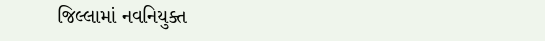જિલ્લામાં નવનિયુક્ત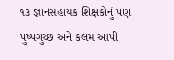૧૩ જ્ઞાનસહાયક શિક્ષકોનું પણ પુષ્પગુચ્છ અને કલમ આપી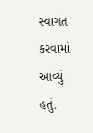સ્વાગત કરવામાં આવ્યું હતું.